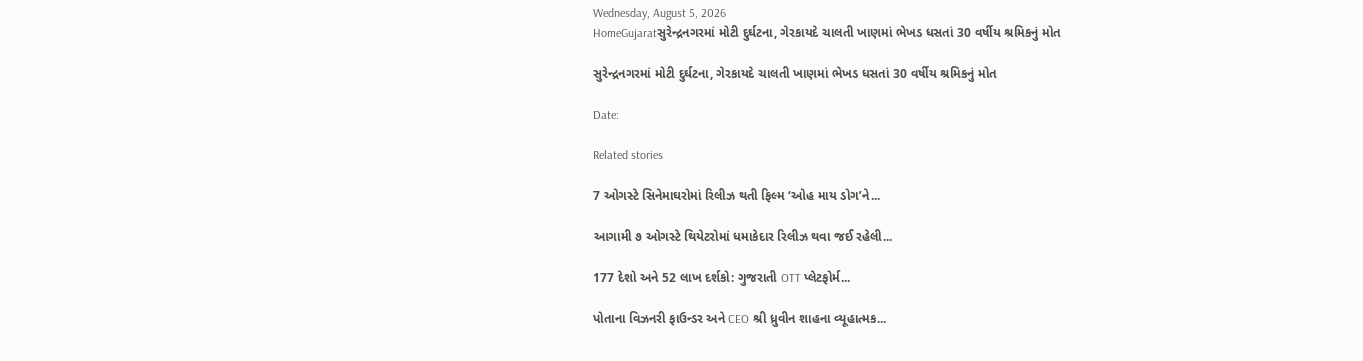Wednesday, August 5, 2026
HomeGujaratસુરેન્દ્રનગરમાં મોટી દુર્ઘટના, ગેરકાયદે ચાલતી ખાણમાં ભેખડ ધસતાં 30 વર્ષીય શ્રમિકનું મોત

સુરેન્દ્રનગરમાં મોટી દુર્ઘટના, ગેરકાયદે ચાલતી ખાણમાં ભેખડ ધસતાં 30 વર્ષીય શ્રમિકનું મોત

Date:

Related stories

7 ઓગસ્ટે સિનેમાઘરોમાં રિલીઝ થતી ફિલ્મ ‘ઓહ માય ડોગ’ને...

આગામી ૭ ઓગસ્ટે થિયેટરોમાં ધમાકેદાર રિલીઝ થવા જઈ રહેલી...

177 દેશો અને 52 લાખ દર્શકો: ગુજરાતી OTT પ્લેટફોર્મ...

પોતાના વિઝનરી ફાઉન્ડર અને CEO શ્રી ધ્રુવીન શાહના વ્યૂહાત્મક...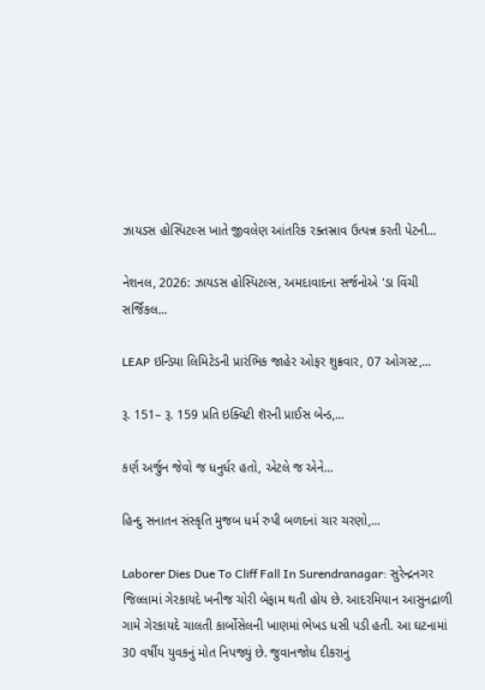ઝાયડસ હોસ્પિટલ્સ ખાતે જીવલેણ આંતરિક રક્તસ્રાવ ઉત્પન્ન કરતી પેટની...

નેશનલ, 2026: ઝાયડસ હોસ્પિટલ્સ, અમદાવાદના સર્જનોએ 'ડા વિંચી સર્જિકલ...

LEAP ઇન્ડિયા લિમિટેડની પ્રારંભિક જાહેર ઓફર શુક્રવાર, 07 ઓગસ્ટ,...

રૂ. 151– રૂ. 159 પ્રતિ ઇક્વિટી શૅરની પ્રાઈસ બેન્ડ,...

કર્ણ અર્જુન જેવો જ ધનુર્ધર હતો, એટલે જ એને...

હિન્દુ સનાતન સંસ્કૃતિ મુજબ ધર્મ રુપી બળદનાં ચાર ચરણો,...

Laborer Dies Due To Cliff Fall In Surendranagar: સુરેન્દ્રનગર જિલ્લામાં ગેરકાયદે ખનીજ ચોરી બેફામ થતી હોય છે. આદરમિયાન આસુનદ્રાળી ગામે ગેરકાયદે ચાલતી કાર્બોસેલની ખાણમાં ભેખડ ધસી પડી હતી. આ ઘટનામાં 30 વર્ષીય યુવકનું મોત નિપજ્યું છે. જુવાનજોધ દીકરાનું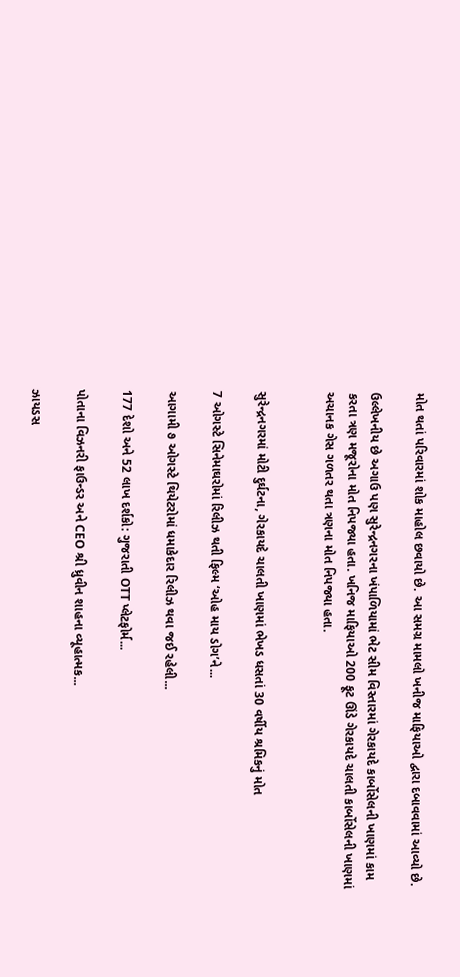મોત થતાં પરિવારમાં શોક માહોલ છવાયો છે. આ સમગ્ર મામલો ખનીજ માફિયાઓ દ્વારા દબાવવામાં આવ્યો છે.

ઉલ્લેખનીય છે અગાઉ પણ સુરેન્દ્રનગરના ખંપાળિયામાં ભેટ સીમ વિસ્તારમાં ગેરકાયદે કાર્બોસેલની ખાણમાં કામ કરતા ત્રણ મજૂરોના મોત નિપજ્યા હતા. ખનિજ માફિયાઓ 200 ફૂટ ઊંડે ગેરકાયદે ચાલતી કાર્બોસેલની ખાણમાં અચાનક ગેસ ગળતર થતા ત્રણના મોત નિપજ્યા હતા.


સુરેન્દ્રનગરમાં મોટી દુર્ઘટના, ગેરકાયદે ચાલતી ખાણમાં ભેખડ ધસતાં 30 વર્ષીય શ્રમિકનું મોત

7 ઓગસ્ટે સિનેમાઘરોમાં રિલીઝ થતી ફિલ્મ ‘ઓહ માય ડોગ’ને...

આગામી ૭ ઓગસ્ટે થિયેટરોમાં ધમાકેદાર રિલીઝ થવા જઈ રહેલી...

177 દેશો અને 52 લાખ દર્શકો: ગુજરાતી OTT પ્લેટફોર્મ...

પોતાના વિઝનરી ફાઉન્ડર અને CEO શ્રી ધ્રુવીન શાહના વ્યૂહાત્મક...

ઝાયડસ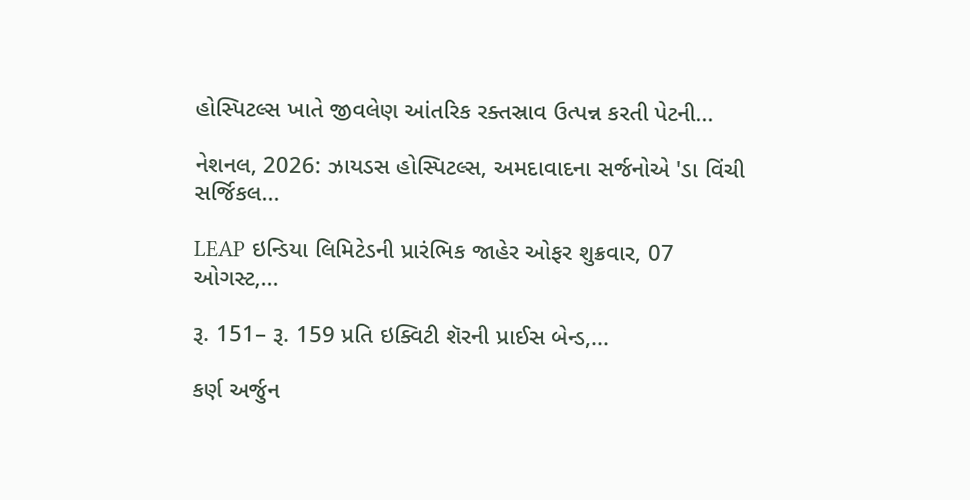હોસ્પિટલ્સ ખાતે જીવલેણ આંતરિક રક્તસ્રાવ ઉત્પન્ન કરતી પેટની...

નેશનલ, 2026: ઝાયડસ હોસ્પિટલ્સ, અમદાવાદના સર્જનોએ 'ડા વિંચી સર્જિકલ...

LEAP ઇન્ડિયા લિમિટેડની પ્રારંભિક જાહેર ઓફર શુક્રવાર, 07 ઓગસ્ટ,...

રૂ. 151– રૂ. 159 પ્રતિ ઇક્વિટી શૅરની પ્રાઈસ બેન્ડ,...

કર્ણ અર્જુન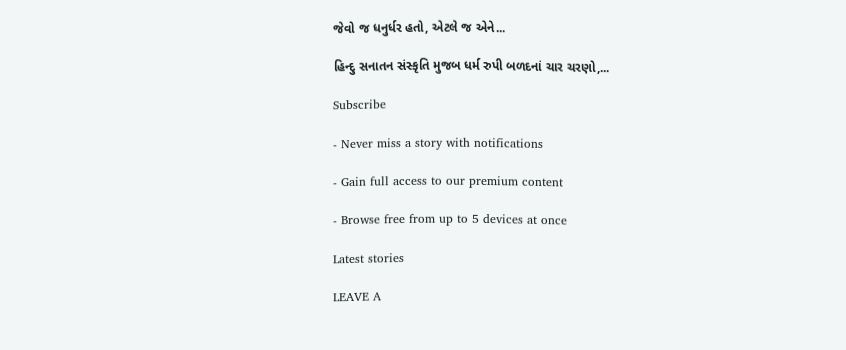જેવો જ ધનુર્ધર હતો, એટલે જ એને...

હિન્દુ સનાતન સંસ્કૃતિ મુજબ ધર્મ રુપી બળદનાં ચાર ચરણો,...

Subscribe

- Never miss a story with notifications

- Gain full access to our premium content

- Browse free from up to 5 devices at once

Latest stories

LEAVE A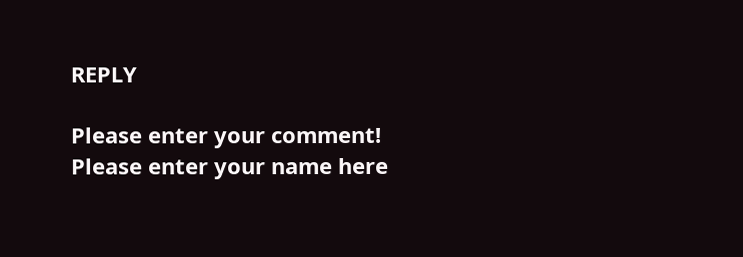REPLY

Please enter your comment!
Please enter your name here